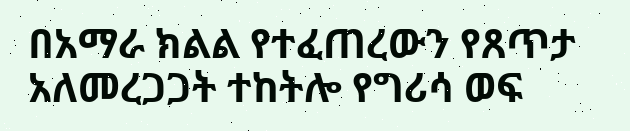በአማራ ክልል የተፈጠረውን የጸጥታ አለመረጋጋት ተከትሎ የግሪሳ ወፍ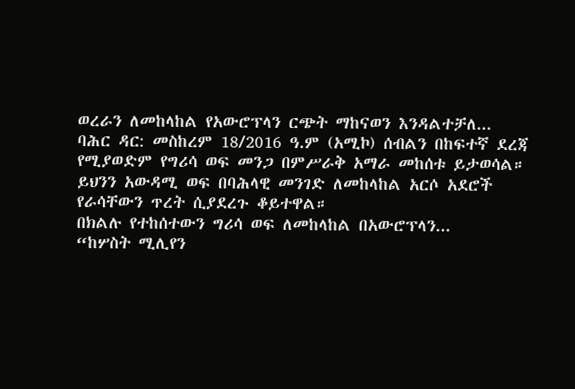ወረራን ለመከላከል የአውሮፕላን ርጭት ማከናወን እንዳልተቻለ...
ባሕር ዳር: መስከረም 18/2016 ዓ.ም (አሚኮ) ሰብልን በከፍተኛ ደረጃ የሚያወድም የግሪሳ ወፍ መንጋ በምሥራቅ አማራ መከሰቱ ይታወሳል። ይህንን አውዳሚ ወፍ በባሕላዊ መንገድ ለመከላከል አርሶ አደሮች የራሳቸውን ጥረት ሲያደረጉ ቆይተዋል።
በክልሉ የተከሰተውን ግሪሳ ወፍ ለመከላከል በአውሮፕላን...
“ከሦስት ሚሊየን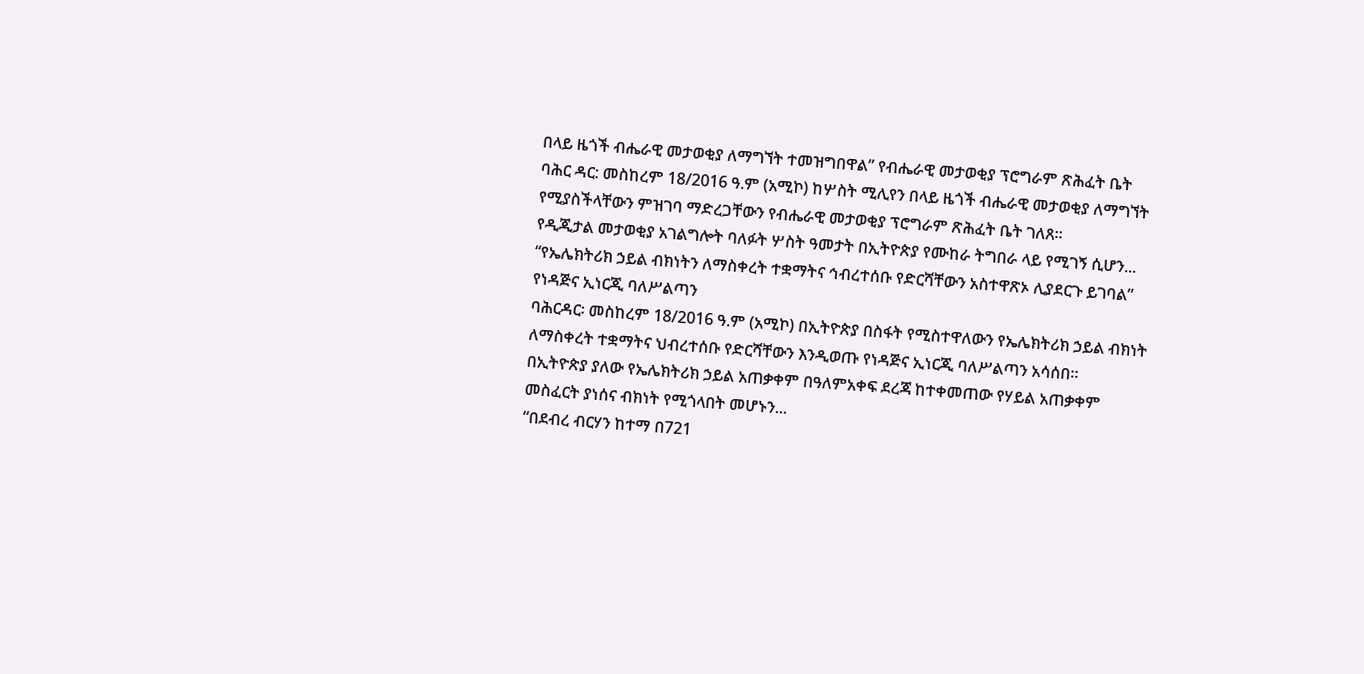በላይ ዜጎች ብሔራዊ መታወቂያ ለማግኘት ተመዝግበዋል” የብሔራዊ መታወቂያ ፕሮግራም ጽሕፈት ቤት
ባሕር ዳር: መስከረም 18/2016 ዓ.ም (አሚኮ) ከሦስት ሚሊየን በላይ ዜጎች ብሔራዊ መታወቂያ ለማግኘት የሚያስችላቸውን ምዝገባ ማድረጋቸውን የብሔራዊ መታወቂያ ፕሮግራም ጽሕፈት ቤት ገለጸ።
የዲጂታል መታወቂያ አገልግሎት ባለፉት ሦስት ዓመታት በኢትዮጵያ የሙከራ ትግበራ ላይ የሚገኝ ሲሆን...
“የኤሌክትሪክ ኃይል ብክነትን ለማስቀረት ተቋማትና ኅብረተሰቡ የድርሻቸውን አስተዋጽኦ ሊያደርጉ ይገባል” የነዳጅና ኢነርጂ ባለሥልጣን
ባሕርዳር፡ መስከረም 18/2016 ዓ.ም (አሚኮ) በኢትዮጵያ በስፋት የሚስተዋለውን የኤሌክትሪክ ኃይል ብክነት ለማስቀረት ተቋማትና ህብረተሰቡ የድርሻቸውን እንዲወጡ የነዳጅና ኢነርጂ ባለሥልጣን አሳሰበ።
በኢትዮጵያ ያለው የኤሌክትሪክ ኃይል አጠቃቀም በዓለምአቀፍ ደረጃ ከተቀመጠው የሃይል አጠቃቀም መስፈርት ያነሰና ብክነት የሚጎላበት መሆኑን...
“በደብረ ብርሃን ከተማ በ721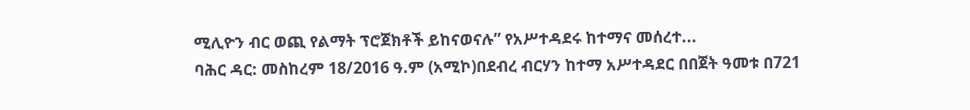ሚሊዮን ብር ወጪ የልማት ፕሮጀክቶች ይከናወናሉ” የአሥተዳደሩ ከተማና መሰረተ...
ባሕር ዳር: መስከረም 18/2016 ዓ.ም (አሚኮ)በደብረ ብርሃን ከተማ አሥተዳደር በበጀት ዓመቱ በ721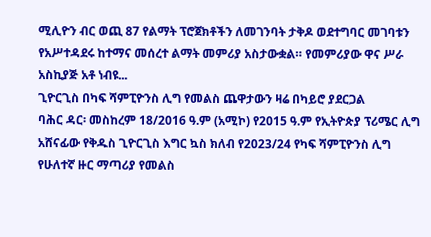ሚሊዮን ብር ወጪ 87 የልማት ፕሮጀክቶችን ለመገንባት ታቅዶ ወደተግባር መገባቱን የአሥተዳደሩ ከተማና መሰረተ ልማት መምሪያ አስታውቋል። የመምሪያው ዋና ሥራ አስኪያጅ አቶ ነብዩ...
ጊዮርጊስ በካፍ ሻምፒዮንስ ሊግ የመልስ ጨዋታውን ዛሬ በካይሮ ያደርጋል
ባሕር ዳር፡ መስከረም 18/2016 ዓ.ም (አሚኮ) የ2015 ዓ.ም የኢትዮጵያ ፕሪሜር ሊግ አሸናፊው የቅዱስ ጊዮርጊስ እግር ኳስ ክለብ የ2023/24 የካፍ ሻምፒዮንስ ሊግ የሁለተኛ ዙር ማጣሪያ የመልስ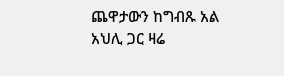ጨዋታውን ከግብጹ አል አህሊ ጋር ዛሬ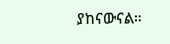ያከናውናል።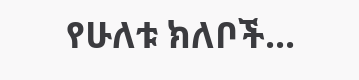የሁለቱ ክለቦች...